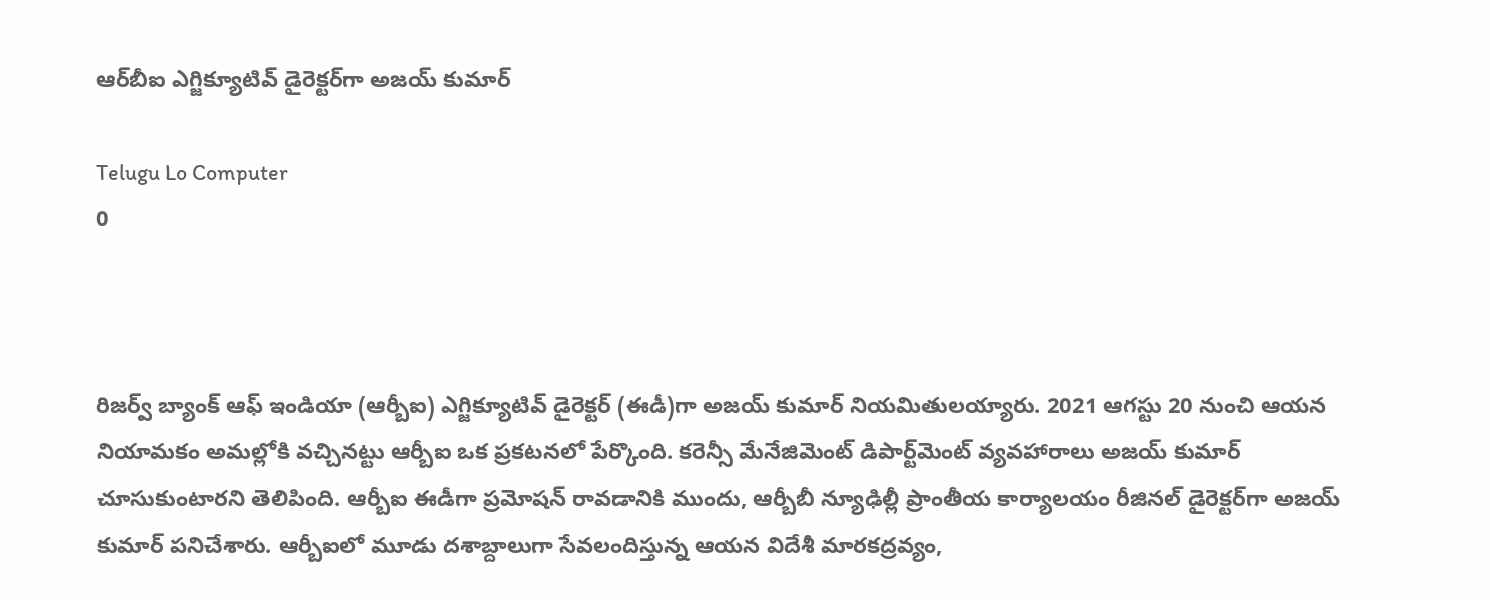ఆర్‌బీఐ ఎగ్జిక్యూటివ్ డైరెక్టర్‌గా అజయ్ కుమార్

Telugu Lo Computer
0



రిజర్వ్ బ్యాంక్ ఆఫ్ ఇండియా (ఆర్బీఐ) ఎగ్జిక్యూటివ్ డైరెక్టర్ (ఈడీ)గా అజయ్ కుమార్ నియమితులయ్యారు. 2021 ఆగస్టు 20 నుంచి ఆయన నియామకం అమల్లోకి వచ్చినట్టు ఆర్బీఐ ఒక ప్రకటనలో పేర్కొంది. కరెన్సీ మేనేజిమెంట్ డిపార్ట్‌మెంట్ వ్యవహారాలు అజయ్ కుమార్ చూసుకుంటారని తెలిపింది. ఆర్బీఐ ఈడీగా ప్రమోషన్ రావడానికి ముందు, ఆర్బీబీ న్యూఢిల్లీ ప్రాంతీయ కార్యాలయం రీజినల్ డైరెక్టర్‌గా అజయ్ కుమార్ పనిచేశారు. ఆర్బీఐలో మూడు దశాబ్దాలుగా సేవలందిస్తున్న ఆయన విదేశీ మారకద్రవ్యం,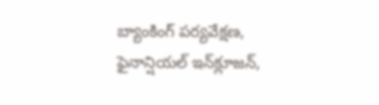బ్యాంకింగ్ పర్యవేక్షణ, ఫైనాన్షియల్ ఇన్‌క్లూజన్,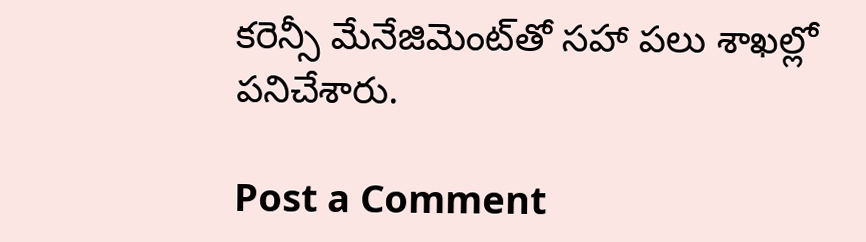కరెన్సీ మేనేజిమెంట్‌తో సహా పలు శాఖల్లో పనిచేశారు.

Post a Comment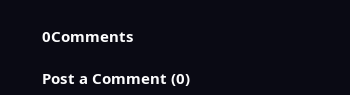0Comments

Post a Comment (0)